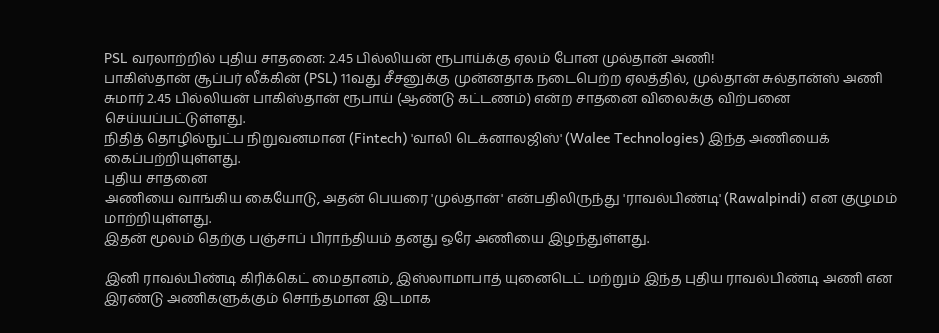PSL வரலாற்றில் புதிய சாதனை: 2.45 பில்லியன் ரூபாய்க்கு ஏலம் போன முல்தான் அணி!
பாகிஸ்தான் சூப்பர் லீக்கின் (PSL) 11வது சீசனுக்கு முன்னதாக நடைபெற்ற ஏலத்தில், முல்தான் சுல்தான்ஸ் அணி சுமார் 2.45 பில்லியன் பாகிஸ்தான் ரூபாய் (ஆண்டு கட்டணம்) என்ற சாதனை விலைக்கு விற்பனை செய்யப்பட்டுள்ளது.
நிதித் தொழில்நுட்ப நிறுவனமான (Fintech) 'வாலி டெக்னாலஜிஸ்' (Walee Technologies) இந்த அணியைக் கைப்பற்றியுள்ளது.
புதிய சாதனை
அணியை வாங்கிய கையோடு, அதன் பெயரை 'முல்தான்' என்பதிலிருந்து 'ராவல்பிண்டி' (Rawalpindi) என குழுமம் மாற்றியுள்ளது.
இதன் மூலம் தெற்கு பஞ்சாப் பிராந்தியம் தனது ஒரே அணியை இழந்துள்ளது.

இனி ராவல்பிண்டி கிரிக்கெட் மைதானம், இஸ்லாமாபாத் யுனைடெட் மற்றும் இந்த புதிய ராவல்பிண்டி அணி என இரண்டு அணிகளுக்கும் சொந்தமான இடமாக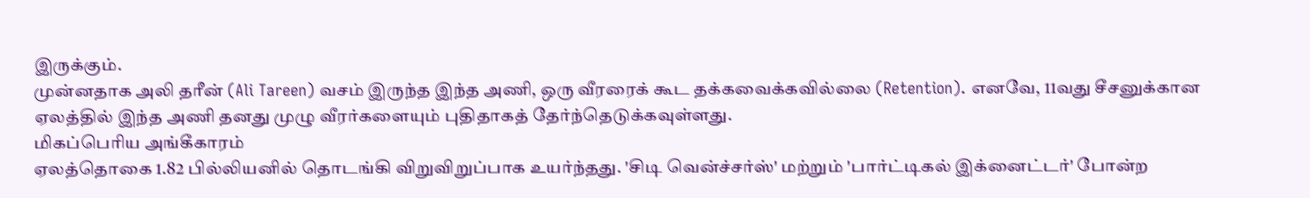இருக்கும்.
முன்னதாக அலி தரீன் (Ali Tareen) வசம் இருந்த இந்த அணி, ஒரு வீரரைக் கூட தக்கவைக்கவில்லை (Retention). எனவே, 11வது சீசனுக்கான ஏலத்தில் இந்த அணி தனது முழு வீரர்களையும் புதிதாகத் தேர்ந்தெடுக்கவுள்ளது.
மிகப்பெரிய அங்கீகாரம்
ஏலத்தொகை 1.82 பில்லியனில் தொடங்கி விறுவிறுப்பாக உயர்ந்தது. 'சிடி வென்ச்சர்ஸ்' மற்றும் 'பார்ட்டிகல் இக்னைட்டர்' போன்ற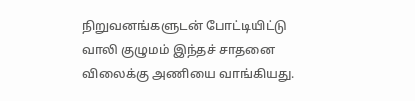நிறுவனங்களுடன் போட்டியிட்டு வாலி குழுமம் இந்தச் சாதனை விலைக்கு அணியை வாங்கியது.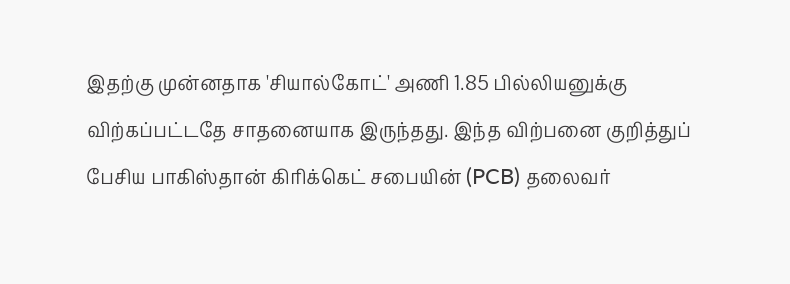இதற்கு முன்னதாக 'சியால்கோட்' அணி 1.85 பில்லியனுக்கு விற்கப்பட்டதே சாதனையாக இருந்தது. இந்த விற்பனை குறித்துப் பேசிய பாகிஸ்தான் கிரிக்கெட் சபையின் (PCB) தலைவர்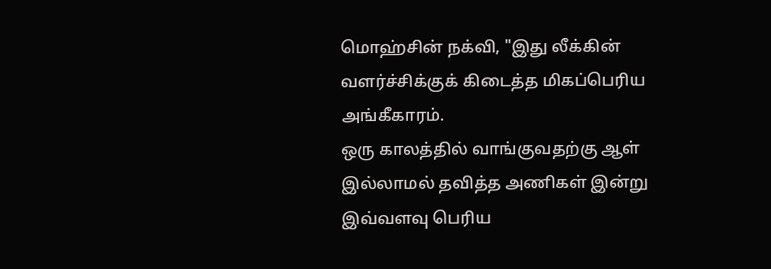மொஹ்சின் நக்வி, "இது லீக்கின் வளர்ச்சிக்குக் கிடைத்த மிகப்பெரிய அங்கீகாரம்.
ஒரு காலத்தில் வாங்குவதற்கு ஆள் இல்லாமல் தவித்த அணிகள் இன்று இவ்வளவு பெரிய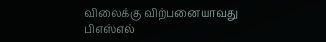விலைக்கு விற்பனையாவது பிஎஸ்எல்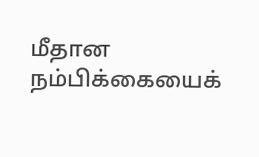மீதான நம்பிக்கையைக்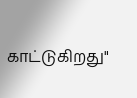காட்டுகிறது"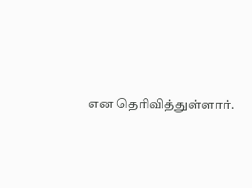என தெரிவித்துள்ளார்.